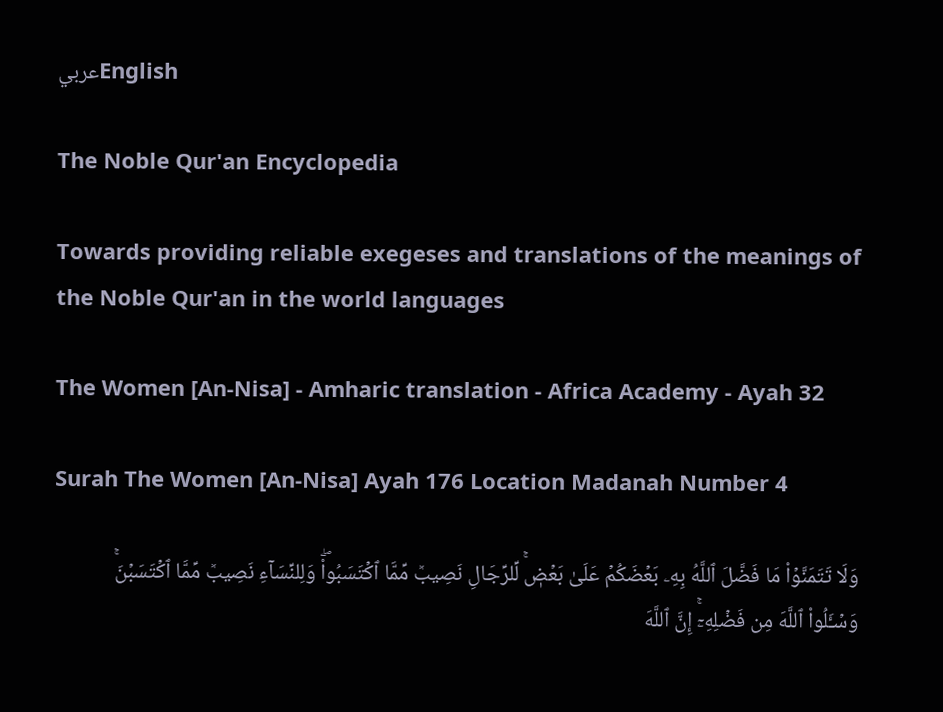عربيEnglish

The Noble Qur'an Encyclopedia

Towards providing reliable exegeses and translations of the meanings of the Noble Qur'an in the world languages

The Women [An-Nisa] - Amharic translation - Africa Academy - Ayah 32

Surah The Women [An-Nisa] Ayah 176 Location Madanah Number 4

وَلَا تَتَمَنَّوۡاْ مَا فَضَّلَ ٱللَّهُ بِهِۦ بَعۡضَكُمۡ عَلَىٰ بَعۡضٖۚ لِّلرِّجَالِ نَصِيبٞ مِّمَّا ٱكۡتَسَبُواْۖ وَلِلنِّسَآءِ نَصِيبٞ مِّمَّا ٱكۡتَسَبۡنَۚ وَسۡـَٔلُواْ ٱللَّهَ مِن فَضۡلِهِۦٓۚ إِنَّ ٱللَّهَ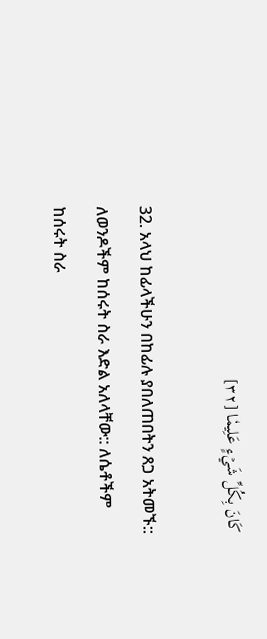كَانَ بِكُلِّ شَيۡءٍ عَلِيمٗا [٣٢]

32. አላህ ከፊላችሁን በከፊሉ ያበለጠበትን ጸጋ አትመኙ:: ለወንዶችም ከሰሩት ስራ እድል አለላቸው:: ለሴቶችም ከሰሩት ስራ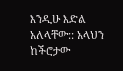እንዲሁ እድል አለላቸው:: አላህን ከችሮታው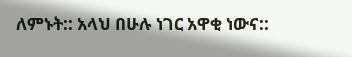ለምኑት:: አላህ በሁሉ ነገር አዋቂ ነውና::